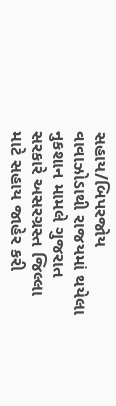સહાય/બિપરજોય વાવાઝોડાથી રાજયમાં થયેલા નુકશાન મામલે ગુજરાત સરકારે અસરગ્રસ્ત જિલ્લા માટે સહાય જાહેર કરી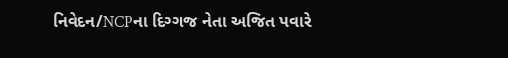નિવેદન/NCPના દિગ્ગજ નેતા અજિત પવારે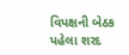વિપક્ષની બેઠક પહેલા શરદ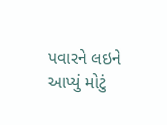પવારને લઇને આપ્યું મોટું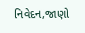નિવેદન,જાણો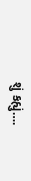શું કહ્યું….